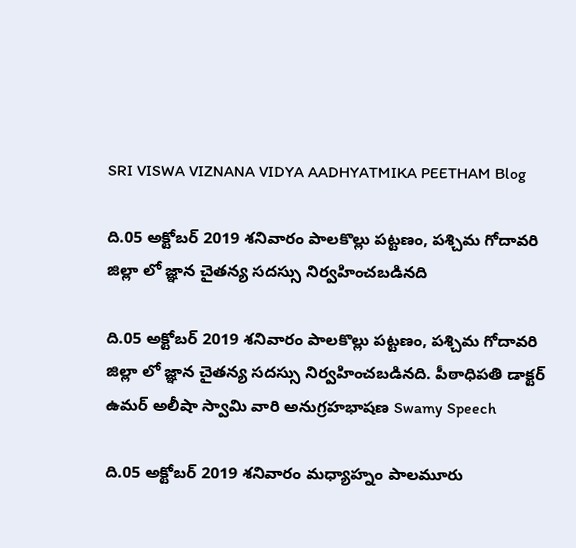SRI VISWA VIZNANA VIDYA AADHYATMIKA PEETHAM Blog

ది.05 అక్టోబర్ 2019 శనివారం పాలకొల్లు పట్టణం, పశ్చిమ గోదావరి జిల్లా లో జ్ఞాన చైతన్య సదస్సు నిర్వహించబడినది

ది.05 అక్టోబర్ 2019 శనివారం పాలకొల్లు పట్టణం, పశ్చిమ గోదావరి జిల్లా లో జ్ఞాన చైతన్య సదస్సు నిర్వహించబడినది. పీఠాధిపతి డాక్టర్ ఉమర్ అలీషా స్వామి వారి అనుగ్రహభాషణ Swamy Speech

ది.05 అక్టోబర్ 2019 శనివారం మధ్యాహ్నం పాలమూరు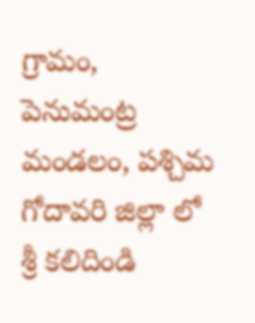గ్రామం, పెనుమంట్ర మండలం, పశ్చిమ గోదావరి జిల్లా లో శ్రీ కలిదిండి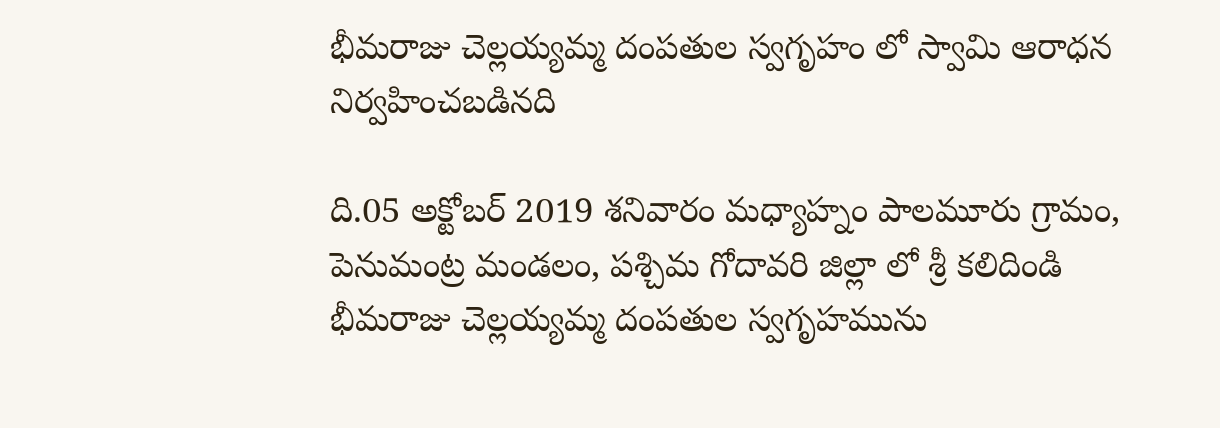భీమరాజు చెల్లయ్యమ్మ దంపతుల స్వగృహం లో స్వామి ఆరాధన నిర్వహించబడినది

ది.05 అక్టోబర్ 2019 శనివారం మధ్యాహ్నం పాలమూరు గ్రామం, పెనుమంట్ర మండలం, పశ్చిమ గోదావరి జిల్లా లో శ్రీ కలిదిండి భీమరాజు చెల్లయ్యమ్మ దంపతుల స్వగృహమును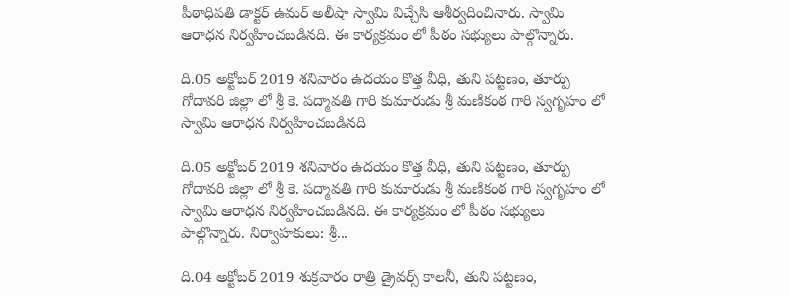పీఠాధిపతి డాక్టర్ ఉమర్ అలీషా స్వామి విచ్చేసి ఆశీర్వదించినారు. స్వామి ఆరాధన నిర్వహించబడినది. ఈ కార్యక్రమం లో పీఠం సభ్యులు పాల్గొన్నారు.

ది.05 అక్టోబర్ 2019 శనివారం ఉదయం కొత్త వీధి, తుని పట్టణం, తూర్పు గోదావరి జిల్లా లో శ్రీ కె. పద్మావతి గారి కుమారుడు శ్రీ మణికంఠ గారి స్వగృహం లో స్వామి ఆరాధన నిర్వహించబడినది

ది.05 అక్టోబర్ 2019 శనివారం ఉదయం కొత్త వీధి, తుని పట్టణం, తూర్పు గోదావరి జిల్లా లో శ్రీ కె. పద్మావతి గారి కుమారుడు శ్రీ మణికంఠ గారి స్వగృహం లో స్వామి ఆరాధన నిర్వహించబడినది. ఈ కార్యక్రమం లో పీఠం సభ్యులు పాల్గొన్నారు. నిర్వాహకులు: శ్రీ...

ది.04 అక్టోబర్ 2019 శుక్రవారం రాత్రి డ్రైవర్స్ కాలనీ, తుని పట్టణం,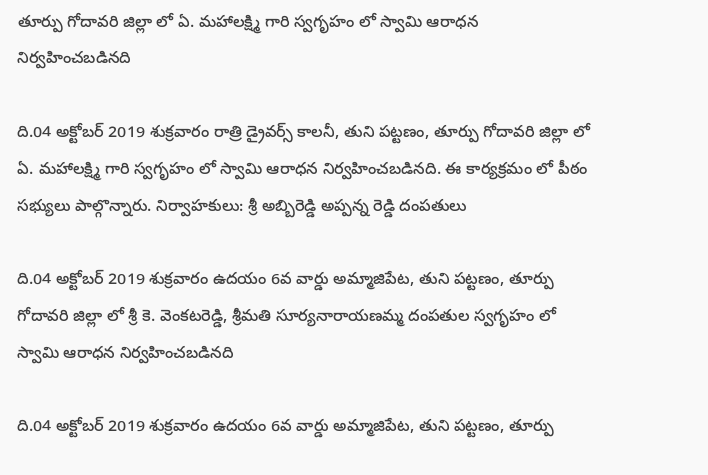తూర్పు గోదావరి జిల్లా లో ఏ. మహాలక్ష్మి గారి స్వగృహం లో స్వామి ఆరాధన నిర్వహించబడినది

ది.04 అక్టోబర్ 2019 శుక్రవారం రాత్రి డ్రైవర్స్ కాలనీ, తుని పట్టణం, తూర్పు గోదావరి జిల్లా లో ఏ. మహాలక్ష్మి గారి స్వగృహం లో స్వామి ఆరాధన నిర్వహించబడినది. ఈ కార్యక్రమం లో పీఠం సభ్యులు పాల్గొన్నారు. నిర్వాహకులు: శ్రీ అబ్బిరెడ్డి అప్పన్న రెడ్డి దంపతులు

ది.04 అక్టోబర్ 2019 శుక్రవారం ఉదయం 6వ వార్డు అమ్మాజిపేట, తుని పట్టణం, తూర్పు గోదావరి జిల్లా లో శ్రీ కె. వెంకటరెడ్డి, శ్రీమతి సూర్యనారాయణమ్మ దంపతుల స్వగృహం లో స్వామి ఆరాధన నిర్వహించబడినది

ది.04 అక్టోబర్ 2019 శుక్రవారం ఉదయం 6వ వార్డు అమ్మాజిపేట, తుని పట్టణం, తూర్పు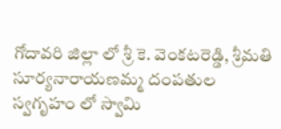గోదావరి జిల్లా లో శ్రీ కె. వెంకటరెడ్డి, శ్రీమతి సూర్యనారాయణమ్మ దంపతుల స్వగృహం లో స్వామి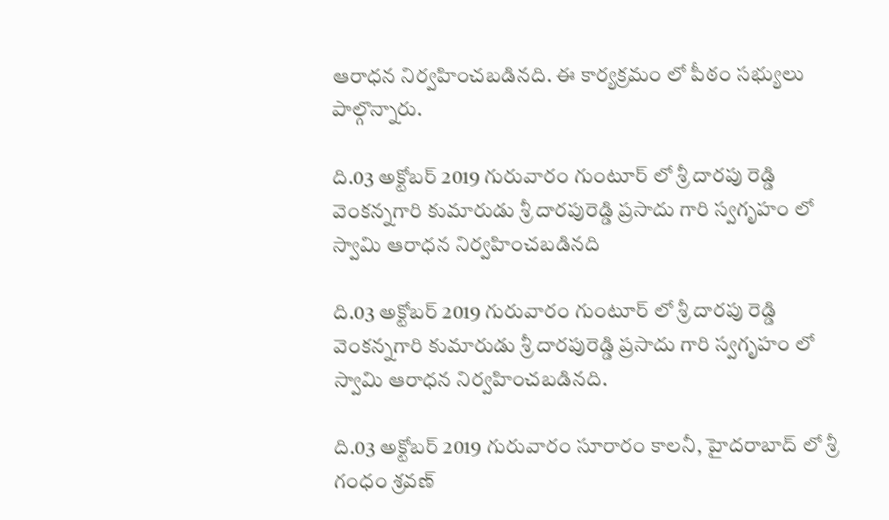ఆరాధన నిర్వహించబడినది. ఈ కార్యక్రమం లో పీఠం సభ్యులు పాల్గొన్నారు.

ది.03 అక్టోబర్ 2019 గురువారం గుంటూర్ లో శ్రీ దారపు రెడ్డి వెంకన్నగారి కుమారుడు శ్రీ దారపురెడ్డి ప్రసాదు గారి స్వగృహం లో స్వామి ఆరాధన నిర్వహించబడినది

ది.03 అక్టోబర్ 2019 గురువారం గుంటూర్ లో శ్రీ దారపు రెడ్డి వెంకన్నగారి కుమారుడు శ్రీ దారపురెడ్డి ప్రసాదు గారి స్వగృహం లో స్వామి ఆరాధన నిర్వహించబడినది.

ది.03 అక్టోబర్ 2019 గురువారం సూరారం కాలనీ, హైదరాబాద్ లో శ్రీ గంధం శ్రవణ్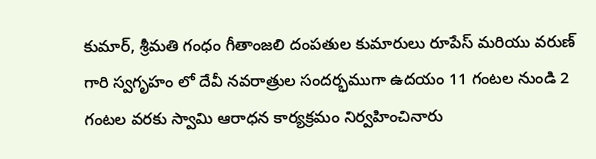కుమార్, శ్రీమతి గంధం గీతాంజలి దంపతుల కుమారులు రూపేస్ మరియు వరుణ్ గారి స్వగృహం లో దేవీ నవరాత్రుల సందర్భముగా ఉదయం 11 గంటల నుండి 2 గంటల ‌వరకు స్వామి ఆరాధన కార్యక్రమం నిర్వహించినారు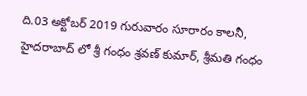ది.03 అక్టోబర్ 2019 గురువారం సూరారం కాలనీ, హైదరాబాద్ లో శ్రీ గంధం శ్రవణ్ కుమార్, శ్రీమతి గంధం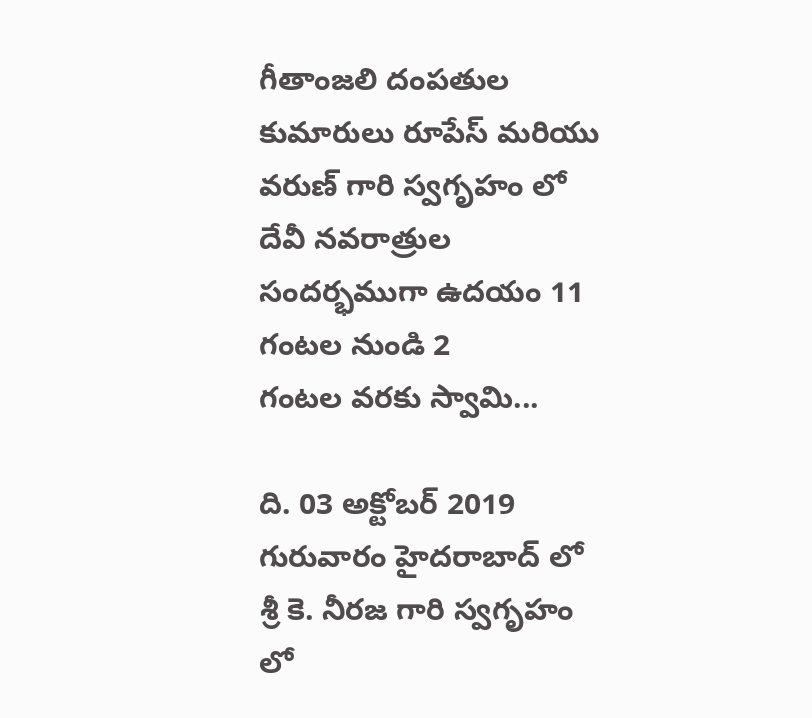గీతాంజలి దంపతుల కుమారులు రూపేస్ మరియు వరుణ్ గారి స్వగృహం లో దేవీ నవరాత్రుల సందర్భముగా ఉదయం 11 గంటల నుండి 2 గంటల ‌వరకు స్వామి...

ది. 03 అక్టోబర్ 2019 గురువారం హైదరాబాద్ లో శ్రీ కె. నీరజ గారి స్వగృహం లో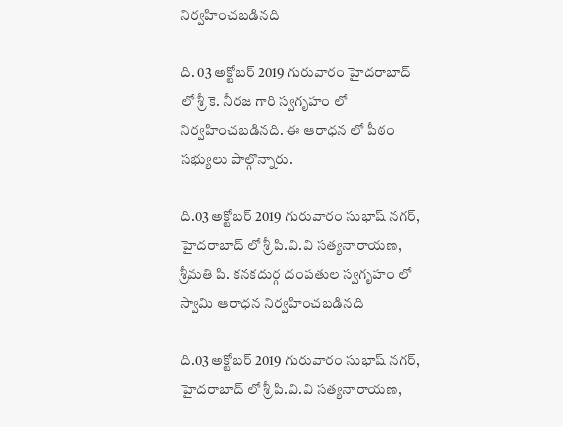నిర్వహించబడినది

ది. 03 అక్టోబర్ 2019 గురువారం హైదరాబాద్ లో శ్రీ కె. నీరజ గారి స్వగృహం లో నిర్వహించబడినది. ఈ ఆరాధన లో పీఠం సభ్యులు పాల్గొన్నారు.

ది.03 అక్టోబర్ 2019 గురువారం సుభాష్ నగర్, హైదరాబాద్ లో శ్రీ పి.వి.వి సత్యనారాయణ, శ్రీమతి పి. కనకదుర్గ దంపతుల స్వగృహం లో స్వామి ఆరాధన నిర్వహించబడినది

ది.03 అక్టోబర్ 2019 గురువారం సుభాష్ నగర్, హైదరాబాద్ లో శ్రీ పి.వి.వి సత్యనారాయణ,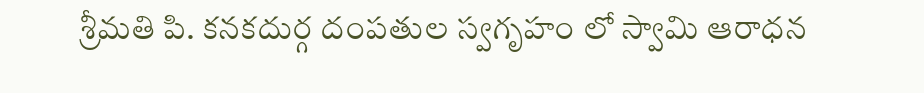శ్రీమతి పి. కనకదుర్గ దంపతుల స్వగృహం లో స్వామి ఆరాధన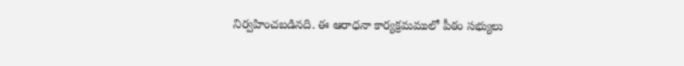నిర్వహించబడినది. ఈ ఆరాధనా కార్యక్రమములో పీఠం సభ్యులు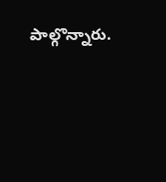పాల్గొన్నారు.